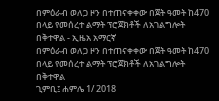በምዕራብ ወለጋ ዞን በተጠናቀቀው በጀት ዓመት ከ470 በላይ የመሰረተ ልማት ፕሮጀክቶች ለአገልግሎት በቅተዋል - ኢዜአ አማርኛ
በምዕራብ ወለጋ ዞን በተጠናቀቀው በጀት ዓመት ከ470 በላይ የመሰረተ ልማት ፕሮጀክቶች ለአገልግሎት በቅተዋል
ጊምቢ፤ ሐምሌ 1/ 2018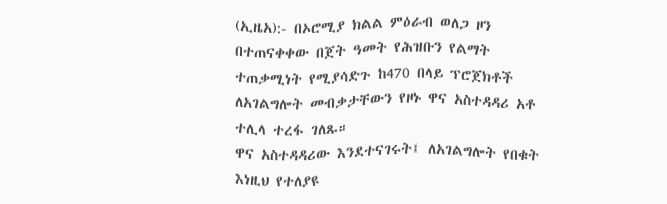(ኢዜአ):- በኦሮሚያ ክልል ምዕራብ ወለጋ ዞን በተጠናቀቀው በጀት ዓመት የሕዝቡን የልማት ተጠቃሚነት የሚያሳድጉ ከ470 በላይ ፕሮጀክቶች ለአገልግሎት መብቃታቸውን የዞኑ ዋና አስተዳዳሪ አቶ ተሊላ ተረፋ ገለጹ።
ዋና አስተዳዳሪው እንደተናገሩት፤ ለአገልግሎት የበቁት እነዚህ የተለያዩ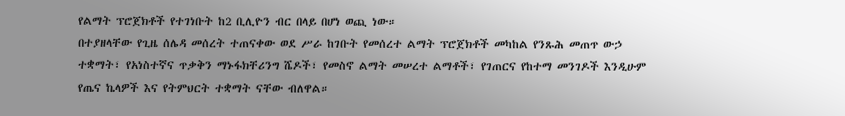የልማት ፕሮጀክቶች የተገነቡት ከ2 ቢሊዮን ብር በላይ በሆነ ወጪ ነው።
በተያዘላቸው የጊዜ ሰሌዳ መሰረት ተጠናቀው ወደ ሥራ ከገቡት የመሰረተ ልማት ፕሮጀክቶች መካከል የንጹሕ መጠጥ ውኃ ተቋማት፣ የአነስተኛና ጥቃቅን ማኑፋክቸሪንግ ሼዶች፣ የመስኖ ልማት መሠረተ ልማቶች፣ የገጠርና የከተማ መንገዶች እንዲሁም የጤና ኬላዎች እና የትምህርት ተቋማት ናቸው ብለዋል።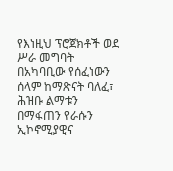የእነዚህ ፕሮጀክቶች ወደ ሥራ መግባት በአካባቢው የሰፈነውን ሰላም ከማጽናት ባለፈ፣ ሕዝቡ ልማቱን በማፋጠን የራሱን ኢኮኖሚያዊና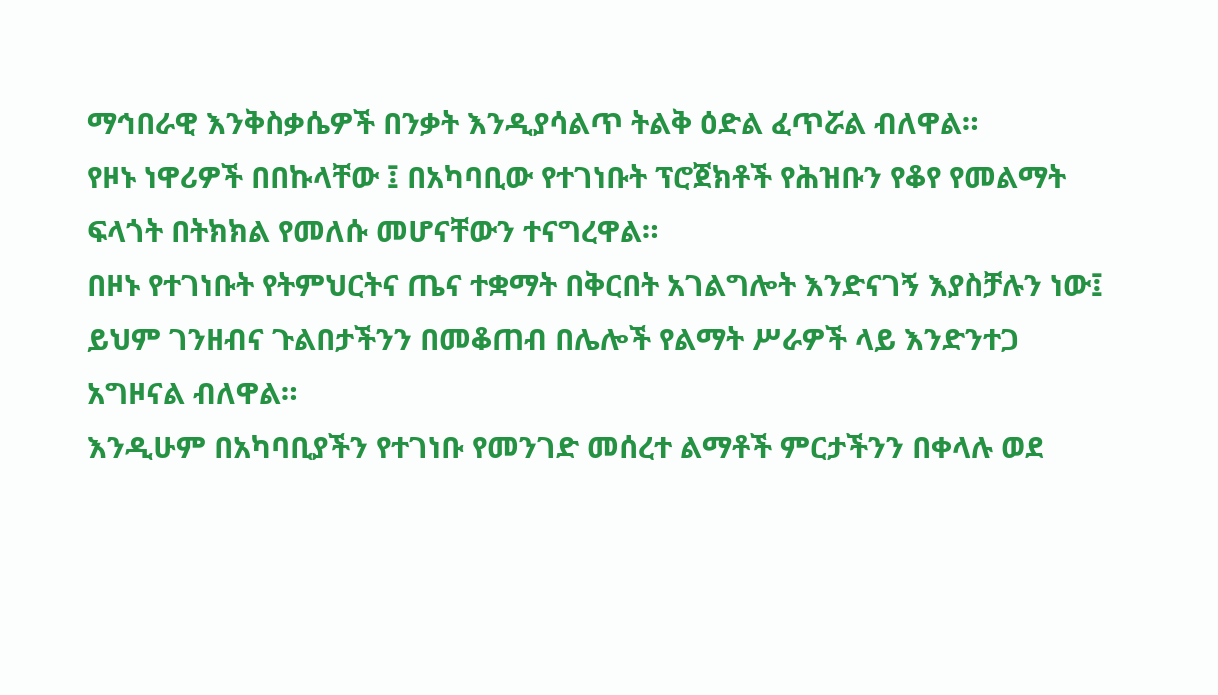ማኅበራዊ እንቅስቃሴዎች በንቃት እንዲያሳልጥ ትልቅ ዕድል ፈጥሯል ብለዋል።
የዞኑ ነዋሪዎች በበኩላቸው ፤ በአካባቢው የተገነቡት ፕሮጀክቶች የሕዝቡን የቆየ የመልማት ፍላጎት በትክክል የመለሱ መሆናቸውን ተናግረዋል።
በዞኑ የተገነቡት የትምህርትና ጤና ተቋማት በቅርበት አገልግሎት እንድናገኝ እያስቻሉን ነው፤ ይህም ገንዘብና ጉልበታችንን በመቆጠብ በሌሎች የልማት ሥራዎች ላይ እንድንተጋ አግዞናል ብለዋል።
እንዲሁም በአካባቢያችን የተገነቡ የመንገድ መሰረተ ልማቶች ምርታችንን በቀላሉ ወደ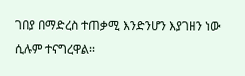ገበያ በማድረስ ተጠቃሚ እንድንሆን እያገዘን ነው ሲሉም ተናግረዋል፡፡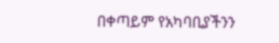በቀጣይም የአካባቢያችንን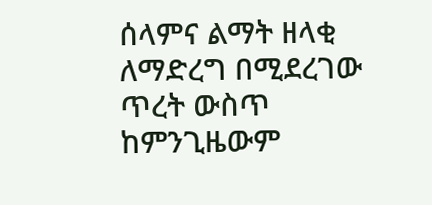ሰላምና ልማት ዘላቂ ለማድረግ በሚደረገው ጥረት ውስጥ ከምንጊዜውም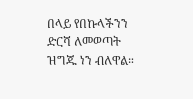በላይ የበኩላችንን ድርሻ ለመወጣት ዝግጁ ነን ብለዋል።